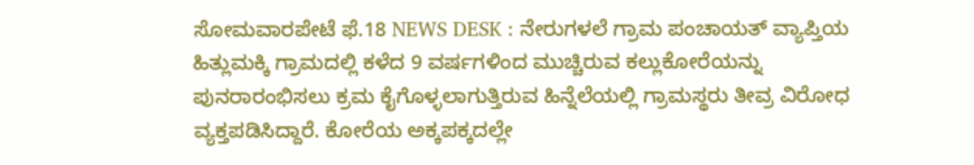ಸೋಮವಾರಪೇಟೆ ಫೆ.18 NEWS DESK : ನೇರುಗಳಲೆ ಗ್ರಾಮ ಪಂಚಾಯತ್ ವ್ಯಾಪ್ತಿಯ ಹಿತ್ಲುಮಕ್ಕಿ ಗ್ರಾಮದಲ್ಲಿ ಕಳೆದ 9 ವರ್ಷಗಳಿಂದ ಮುಚ್ಚಿರುವ ಕಲ್ಲುಕೋರೆಯನ್ನು ಪುನರಾರಂಭಿಸಲು ಕ್ರಮ ಕೈಗೊಳ್ಳಲಾಗುತ್ತಿರುವ ಹಿನ್ನೆಲೆಯಲ್ಲಿ ಗ್ರಾಮಸ್ಥರು ತೀವ್ರ ವಿರೋಧ ವ್ಯಕ್ತಪಡಿಸಿದ್ದಾರೆ. ಕೋರೆಯ ಅಕ್ಕಪಕ್ಕದಲ್ಲೇ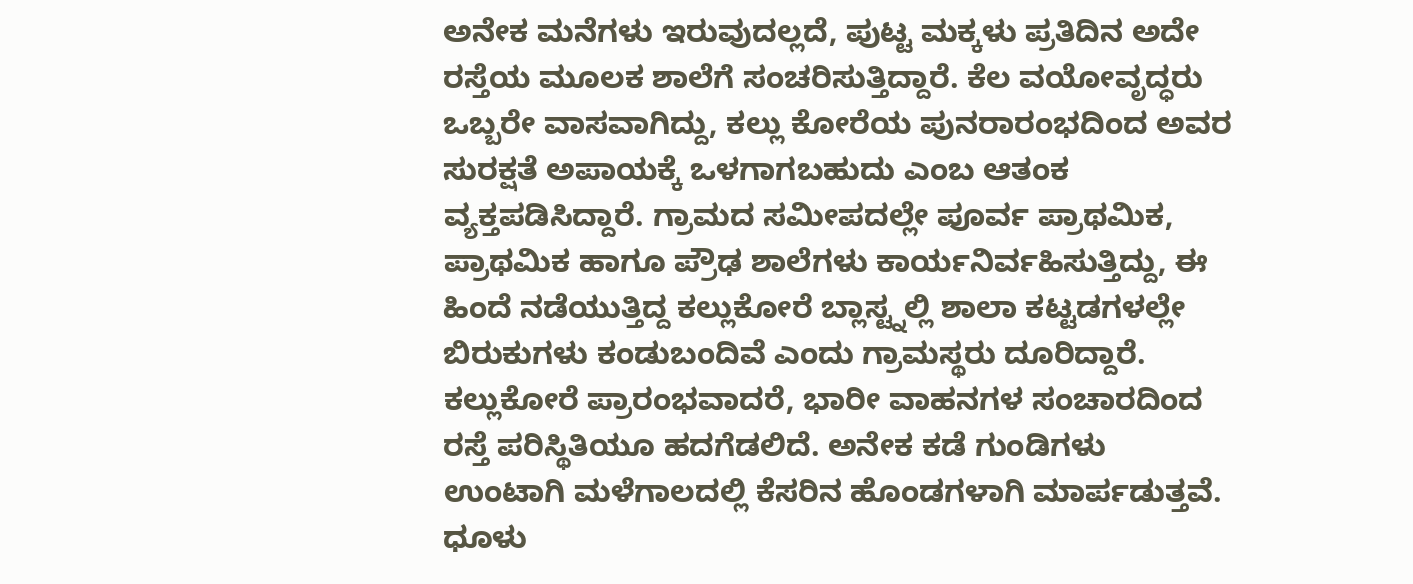ಅನೇಕ ಮನೆಗಳು ಇರುವುದಲ್ಲದೆ, ಪುಟ್ಟ ಮಕ್ಕಳು ಪ್ರತಿದಿನ ಅದೇ ರಸ್ತೆಯ ಮೂಲಕ ಶಾಲೆಗೆ ಸಂಚರಿಸುತ್ತಿದ್ದಾರೆ. ಕೆಲ ವಯೋವೃದ್ಧರು ಒಬ್ಬರೇ ವಾಸವಾಗಿದ್ದು, ಕಲ್ಲು ಕೋರೆಯ ಪುನರಾರಂಭದಿಂದ ಅವರ ಸುರಕ್ಷತೆ ಅಪಾಯಕ್ಕೆ ಒಳಗಾಗಬಹುದು ಎಂಬ ಆತಂಕ ವ್ಯಕ್ತಪಡಿಸಿದ್ದಾರೆ. ಗ್ರಾಮದ ಸಮೀಪದಲ್ಲೇ ಪೂರ್ವ ಪ್ರಾಥಮಿಕ, ಪ್ರಾಥಮಿಕ ಹಾಗೂ ಪ್ರೌಢ ಶಾಲೆಗಳು ಕಾರ್ಯನಿರ್ವಹಿಸುತ್ತಿದ್ದು, ಈ ಹಿಂದೆ ನಡೆಯುತ್ತಿದ್ದ ಕಲ್ಲುಕೋರೆ ಬ್ಲಾಸ್ಟ್ನಲ್ಲಿ ಶಾಲಾ ಕಟ್ಟಡಗಳಲ್ಲೇ ಬಿರುಕುಗಳು ಕಂಡುಬಂದಿವೆ ಎಂದು ಗ್ರಾಮಸ್ಥರು ದೂರಿದ್ದಾರೆ. ಕಲ್ಲುಕೋರೆ ಪ್ರಾರಂಭವಾದರೆ, ಭಾರೀ ವಾಹನಗಳ ಸಂಚಾರದಿಂದ ರಸ್ತೆ ಪರಿಸ್ಥಿತಿಯೂ ಹದಗೆಡಲಿದೆ. ಅನೇಕ ಕಡೆ ಗುಂಡಿಗಳು ಉಂಟಾಗಿ ಮಳೆಗಾಲದಲ್ಲಿ ಕೆಸರಿನ ಹೊಂಡಗಳಾಗಿ ಮಾರ್ಪಡುತ್ತವೆ. ಧೂಳು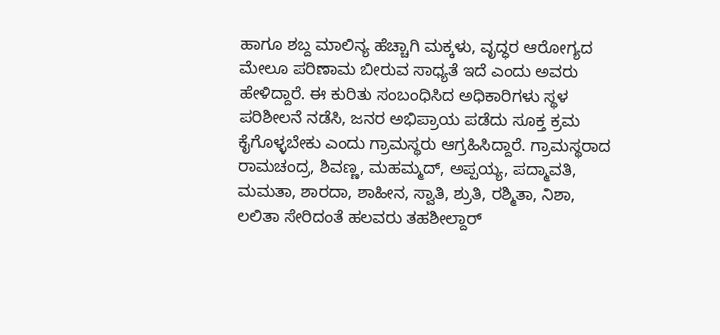ಹಾಗೂ ಶಬ್ದ ಮಾಲಿನ್ಯ ಹೆಚ್ಚಾಗಿ ಮಕ್ಕಳು, ವೃದ್ಧರ ಆರೋಗ್ಯದ ಮೇಲೂ ಪರಿಣಾಮ ಬೀರುವ ಸಾಧ್ಯತೆ ಇದೆ ಎಂದು ಅವರು ಹೇಳಿದ್ದಾರೆ. ಈ ಕುರಿತು ಸಂಬಂಧಿಸಿದ ಅಧಿಕಾರಿಗಳು ಸ್ಥಳ ಪರಿಶೀಲನೆ ನಡೆಸಿ, ಜನರ ಅಭಿಪ್ರಾಯ ಪಡೆದು ಸೂಕ್ತ ಕ್ರಮ ಕೈಗೊಳ್ಳಬೇಕು ಎಂದು ಗ್ರಾಮಸ್ಥರು ಆಗ್ರಹಿಸಿದ್ದಾರೆ. ಗ್ರಾಮಸ್ಥರಾದ ರಾಮಚಂದ್ರ, ಶಿವಣ್ಣ, ಮಹಮ್ಮದ್, ಅಪ್ಪಯ್ಯ, ಪದ್ಮಾವತಿ, ಮಮತಾ, ಶಾರದಾ, ಶಾಹೀನ, ಸ್ವಾತಿ, ಶ್ರುತಿ, ರಶ್ಮಿತಾ, ನಿಶಾ, ಲಲಿತಾ ಸೇರಿದಂತೆ ಹಲವರು ತಹಶೀಲ್ದಾರ್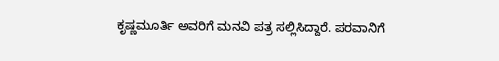ಕೃಷ್ಣಮೂರ್ತಿ ಅವರಿಗೆ ಮನವಿ ಪತ್ರ ಸಲ್ಲಿಸಿದ್ದಾರೆ. ಪರವಾನಿಗೆ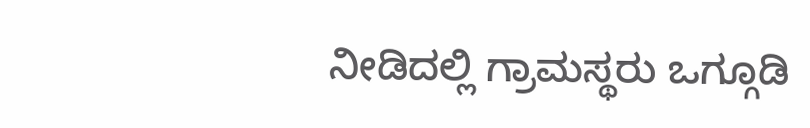ನೀಡಿದಲ್ಲಿ ಗ್ರಾಮಸ್ಥರು ಒಗ್ಗೂಡಿ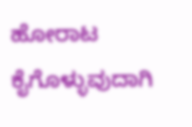ಹೋರಾಟ ಕೈಗೊಳ್ಳುವುದಾಗಿ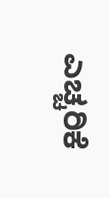ಎಚ್ಚರಿಕೆ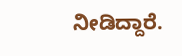ನೀಡಿದ್ದಾರೆ.